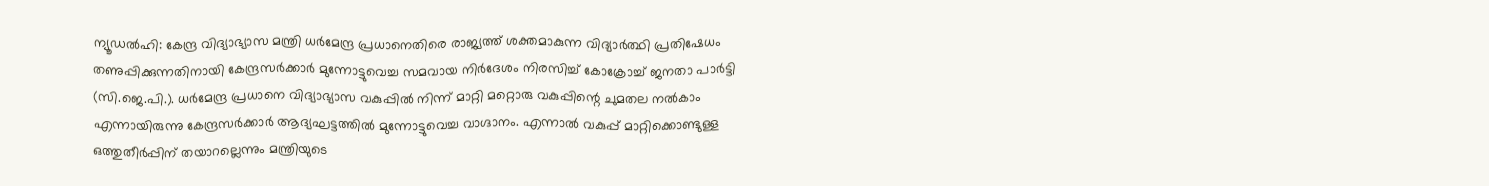ന്യൂഡൽഹി: കേന്ദ്ര വിദ്യാഭ്യാസ മന്ത്രി ധർമേന്ദ്ര പ്രധാനെതിരെ രാജ്യത്ത് ശക്തമാകുന്ന വിദ്യാർത്ഥി പ്രതിഷേധം തണുപ്പിക്കുന്നതിനായി കേന്ദ്രസർക്കാർ മുന്നോട്ടുവെച്ച സമവായ നിർദേശം നിരസിച്ച് കോക്രോച്ച് ജനതാ പാർട്ടി (സി.ജെ.പി.). ധർമേന്ദ്ര പ്രധാനെ വിദ്യാഭ്യാസ വകുപ്പിൽ നിന്ന് മാറ്റി മറ്റൊരു വകുപ്പിന്റെ ചുമതല നൽകാം എന്നായിരുന്നു കേന്ദ്രസർക്കാർ ആദ്യഘട്ടത്തിൽ മുന്നോട്ടുവെച്ച വാഗ്ദാനം. എന്നാൽ വകുപ്പ് മാറ്റിക്കൊണ്ടുള്ള ഒത്തുതീർപ്പിന് തയാറല്ലെന്നും മന്ത്രിയുടെ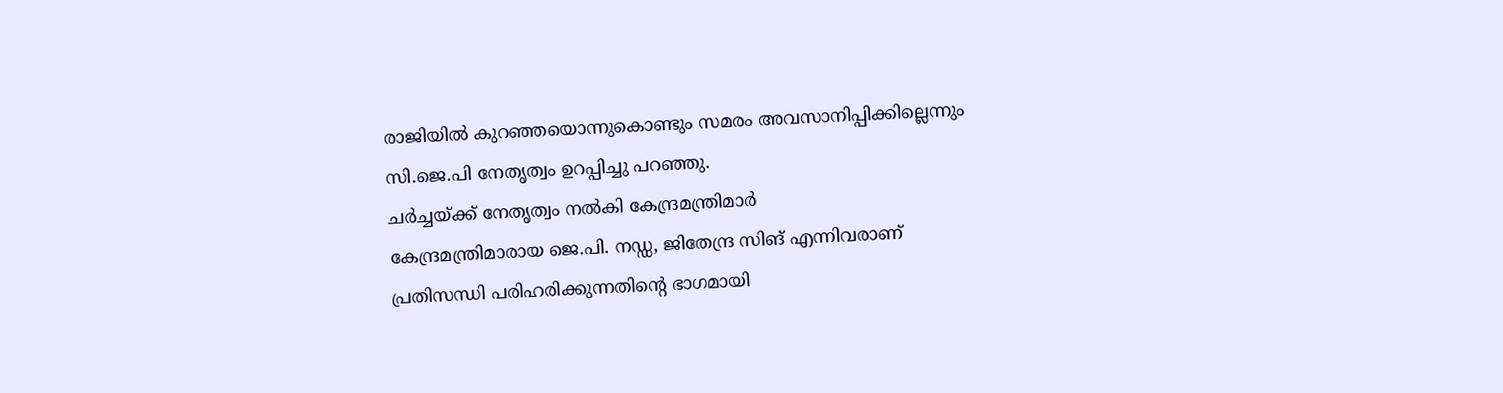രാജിയിൽ കുറഞ്ഞയൊന്നുകൊണ്ടും സമരം അവസാനിപ്പിക്കില്ലെന്നും സി.ജെ.പി നേതൃത്വം ഉറപ്പിച്ചു പറഞ്ഞു.
ചർച്ചയ്ക്ക് നേതൃത്വം നൽകി കേന്ദ്രമന്ത്രിമാർ
കേന്ദ്രമന്ത്രിമാരായ ജെ.പി. നഡ്ഡ, ജിതേന്ദ്ര സിങ് എന്നിവരാണ് പ്രതിസന്ധി പരിഹരിക്കുന്നതിന്റെ ഭാഗമായി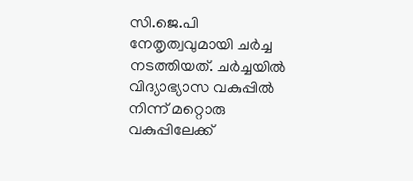സി.ജെ.പി നേതൃത്വവുമായി ചർച്ച നടത്തിയത്. ചർച്ചയിൽ വിദ്യാഭ്യാസ വകുപ്പിൽ നിന്ന് മറ്റൊരു വകുപ്പിലേക്ക്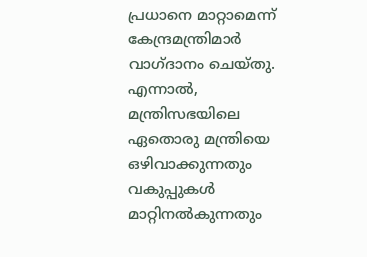പ്രധാനെ മാറ്റാമെന്ന് കേന്ദ്രമന്ത്രിമാർ വാഗ്ദാനം ചെയ്തു.
എന്നാൽ, മന്ത്രിസഭയിലെ ഏതൊരു മന്ത്രിയെ ഒഴിവാക്കുന്നതും വകുപ്പുകൾ മാറ്റിനൽകുന്നതും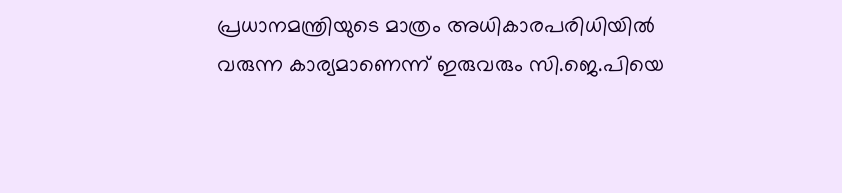പ്രധാനമന്ത്രിയുടെ മാത്രം അധികാരപരിധിയിൽ വരുന്ന കാര്യമാണെന്ന് ഇരുവരും സി.ജെ.പിയെ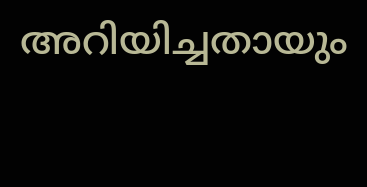അറിയിച്ചതായും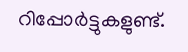റിപ്പോർട്ടുകളുണ്ട്.